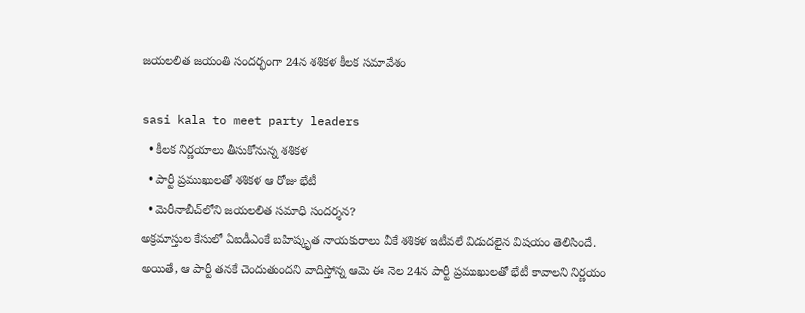జ‌య‌ల‌లిత జ‌యంతి సంద‌ర్భంగా 24న శ‌శిక‌ళ కీల‌క స‌మావేశం

sasi kala to meet party leaders
  • కీల‌క నిర్ణ‌యాలు తీసుకోనున్న శ‌శిక‌ళ‌
  • పార్టీ ప్రముఖులతో శ‌శిక‌ళ ఆ రోజు భేటీ
  • మెరీనాబీచ్‌లోని జయలలిత సమాధి సందర్శన?
అక్ర‌మాస్తుల కేసులో ఏఐడీఎంకే బ‌హిష్కృత నాయ‌కురాలు వీకే శశికళ ఇటీవ‌లే విడుద‌లైన విష‌యం తెలిసిందే. అయితే, ఆ పార్టీ త‌న‌కే చెందుతుంద‌ని వాదిస్తోన్న ఆమె ఈ నెల 24న పార్టీ ప్రముఖులతో భేటీ కావాల‌ని నిర్ణ‌యం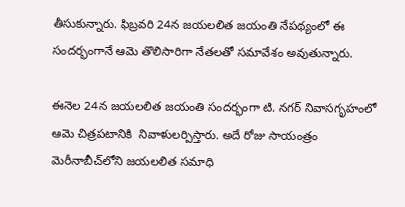తీసుకున్నార‌ు. ఫిబ్ర‌వ‌రి 24న జ‌య‌ల‌లిత జ‌యంతి నేప‌థ్యంలో ఈ సంద‌ర్భంగానే ఆమె తొలిసారిగా నేతలతో సమావేశం అవుతున్నారు.

ఈనెల 24న జయలలిత జయంతి సందర్భంగా టి. నగర్‌ నివాసగృహంలో ఆమె చిత్రపటానికి  నివాళులర్పిస్తారు. అదే రోజు సాయంత్రం మెరీనాబీచ్‌లోని జయలలిత సమాధి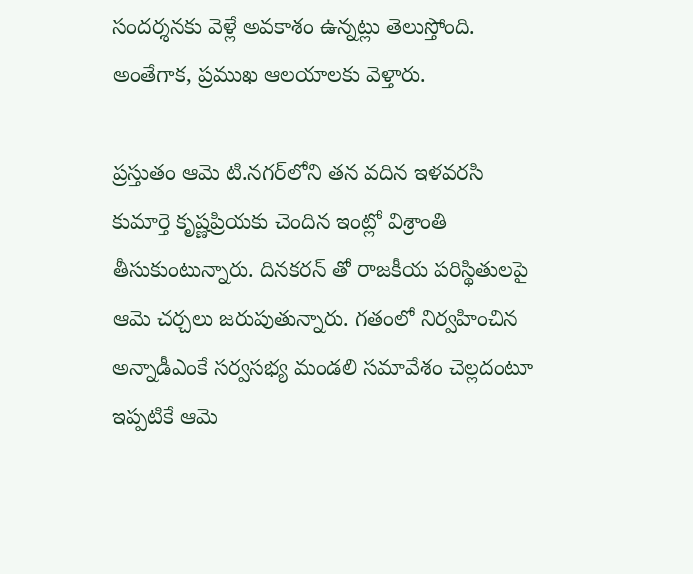సందర్శనకు వెళ్లే అవ‌కాశం ఉన్న‌ట్లు తెలుస్తోంది. అంతేగాక‌, ప్రముఖ ఆలయాలకు వెళ్తారు.

ప్ర‌స్తుతం ఆమె టి.నగర్‌లోని త‌న‌ వదిన ఇళవరసి కుమార్తె కృష్ణప్రియకు చెందిన ఇంట్లో విశ్రాంతి తీసుకుంటున్నారు. దినకరన్ తో రాజకీయ పరిస్థితులపై ఆమె చర్చలు జరుపుతున్నారు. గ‌తంలో నిర్వ‌హించిన‌ అన్నాడీఎంకే సర్వసభ్య మండలి సమావేశం చెల్లదంటూ ఇప్ప‌టికే ఆమె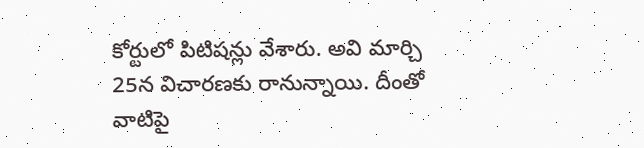కోర్టులో పిటిష‌న్లు వేశారు. అవి మార్చి 25న విచార‌ణ‌కు రానున్నాయి. దీంతో వాటిపై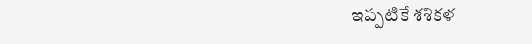ఇప్ప‌టికే శశికళ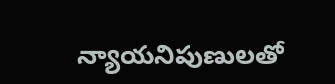న్యాయనిపుణులతో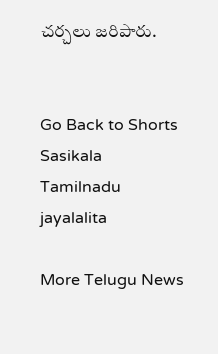చర్చలు జరిపారు.


Go Back to Shorts
Sasikala
Tamilnadu
jayalalita

More Telugu News